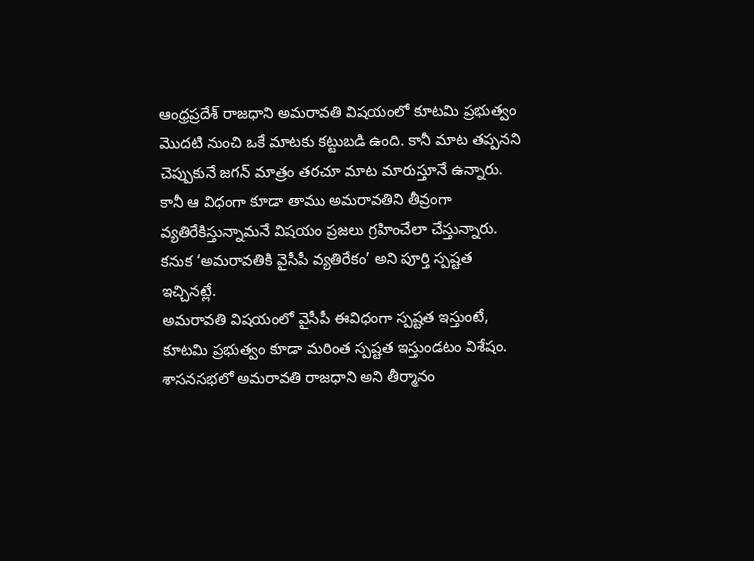ఆంధ్రప్రదేశ్ రాజధాని అమరావతి విషయంలో కూటమి ప్రభుత్వం మొదటి నుంచి ఒకే మాటకు కట్టుబడి ఉంది. కానీ మాట తప్పనని చెప్పుకునే జగన్ మాత్రం తరచూ మాట మారుస్తూనే ఉన్నారు. కానీ ఆ విధంగా కూడా తాము అమరావతిని తీవ్రంగా వ్యతిరేకిస్తున్నామనే విషయం ప్రజలు గ్రహించేలా చేస్తున్నారు. కనుక ‘అమరావతికి వైసీపీ వ్యతిరేకం’ అని పూర్తి స్పష్టత ఇచ్చినట్లే.
అమరావతి విషయంలో వైసీపీ ఈవిధంగా స్పష్టత ఇస్తుంటే, కూటమి ప్రభుత్వం కూడా మరింత స్పష్టత ఇస్తుండటం విశేషం. శాసనసభలో అమరావతి రాజధాని అని తీర్మానం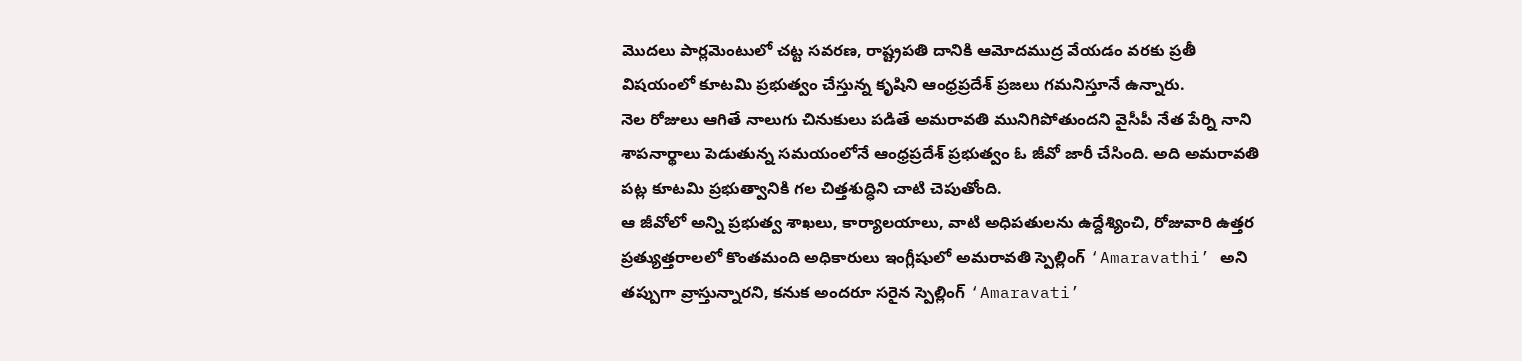మొదలు పార్లమెంటులో చట్ట సవరణ, రాష్ట్రపతి దానికి ఆమోదముద్ర వేయడం వరకు ప్రతీ విషయంలో కూటమి ప్రభుత్వం చేస్తున్న కృషిని ఆంధ్రప్రదేశ్ ప్రజలు గమనిస్తూనే ఉన్నారు.
నెల రోజులు ఆగితే నాలుగు చినుకులు పడితే అమరావతి మునిగిపోతుందని వైసీపీ నేత పేర్ని నాని శాపనార్థాలు పెడుతున్న సమయంలోనే ఆంధ్రప్రదేశ్ ప్రభుత్వం ఓ జీవో జారీ చేసింది. అది అమరావతి పట్ల కూటమి ప్రభుత్వానికి గల చిత్తశుద్ధిని చాటి చెపుతోంది.
ఆ జీవోలో అన్ని ప్రభుత్వ శాఖలు, కార్యాలయాలు, వాటి అధిపతులను ఉద్దేశ్యించి, రోజువారి ఉత్తర ప్రత్యుత్తరాలలో కొంతమంది అధికారులు ఇంగ్లీషులో అమరావతి స్పెల్లింగ్ ‘Amaravathi’ అని తప్పుగా వ్రాస్తున్నారని, కనుక అందరూ సరైన స్పెల్లింగ్ ‘Amaravati’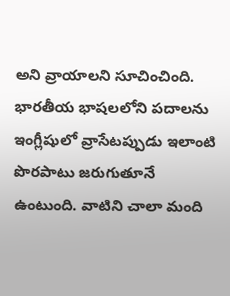అని వ్రాయాలని సూచించింది.
భారతీయ భాషలలోని పదాలను ఇంగ్లీషులో వ్రాసేటప్పుడు ఇలాంటి పొరపాటు జరుగుతూనే ఉంటుంది. వాటిని చాలా మంది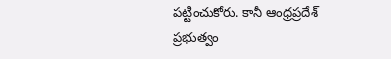పట్టించుకోరు. కానీ ఆంధ్రప్రదేశ్ ప్రభుత్వం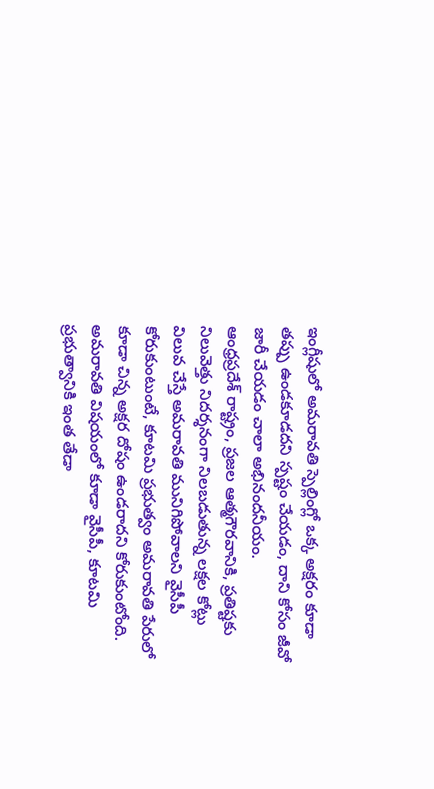ఇంగ్లీషులో అమరావతి స్పెల్లింగ్లో ఒక్క అక్షరం కూడా తప్పు ఉండకూడదని స్పష్టం చేయడం, దాని కోసం జీవో జారీ చేయడం చాలా అభినందనీయం.
ఆంధ్రప్రదేశ్ రాష్ట్రం, ప్రజల ఆత్మగౌరవానికి, ప్రతిష్టకు నిలువెత్తు నిదర్శనంగా నిలబడుతున్న లక్షల కోట్లు విలువ చేస్తే అమరావతి మునిగిపోవాలని వైసీపీ కోరుకుంటుంటే, కూటమి ప్రభుత్వం అమరావతి పేరులో కూడా చిన్న అక్షర దోషం ఉండరాదని కోరుకుంటోంది. అమరావతి విషయంలో కూడా వైసీపీ, కూటమి ప్రభుత్వానికి ఇంత తేడా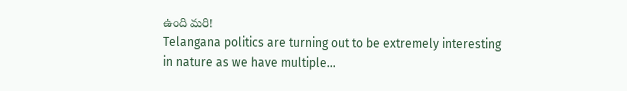ఉంది మరి!
Telangana politics are turning out to be extremely interesting in nature as we have multiple…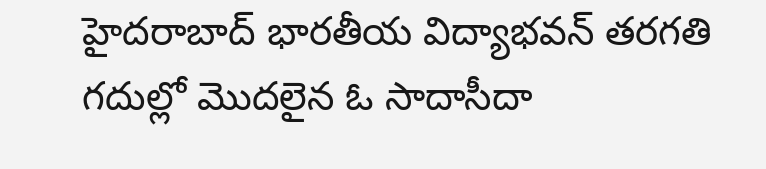హైదరాబాద్ భారతీయ విద్యాభవన్ తరగతి గదుల్లో మొదలైన ఓ సాదాసీదా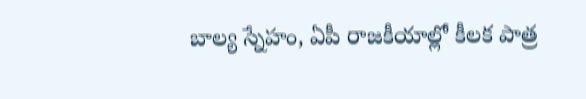బాల్య స్నేహం, ఏపీ రాజకీయాల్లో కీలక పాత్ర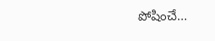పోషించే…